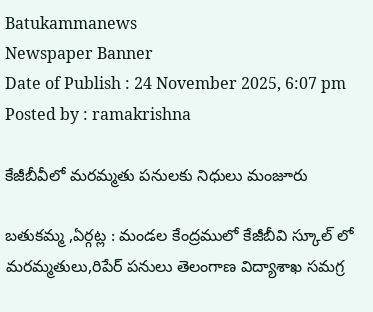Batukammanews
Newspaper Banner
Date of Publish : 24 November 2025, 6:07 pm Posted by : ramakrishna

కేజీబీవీలో మరమ్మతు పనులకు నిధులు మంజూరు

బతుకమ్మ ,ఏర్గట్ల : మండల కేంద్రములో కేజీబీవి స్కూల్ లో మరమ్మతులు,రిపేర్ పనులు తెలంగాణ విద్యాశాఖ సమగ్ర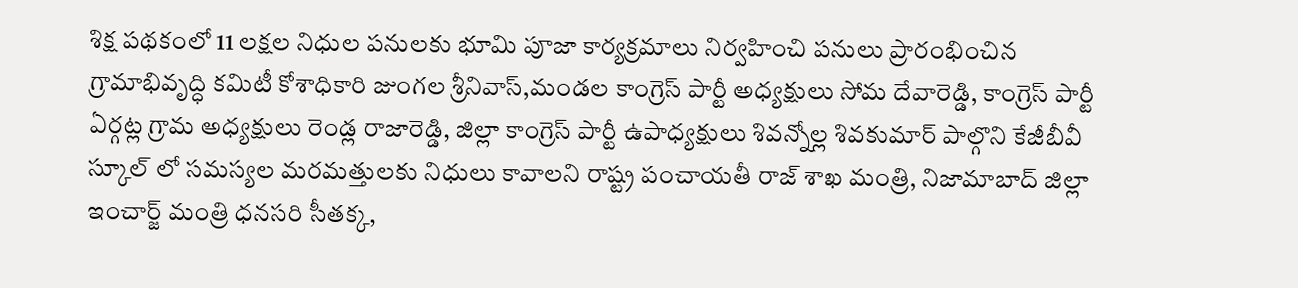శిక్ష పథకంలో 11 లక్షల నిధుల పనులకు భూమి పూజా కార్యక్రమాలు నిర్వహించి పనులు ప్రారంభించిన గ్రామాభివృద్ధి కమిటీ కోశాధికారి జుంగల శ్రీనివాస్,మండల కాంగ్రెస్ పార్టీ అధ్యక్షులు సోమ దేవారెడ్డి, కాంగ్రెస్ పార్టీ ఏర్గట్ల గ్రామ అధ్యక్షులు రెండ్ల రాజారెడ్డి, జిల్లా కాంగ్రెస్ పార్టీ ఉపాధ్యక్షులు శివన్నోల్ల శివకుమార్ పాల్గొని కేజీబీవీ స్కూల్ లో సమస్యల మరమత్తులకు నిధులు కావాలని రాష్ట్ర పంచాయతీ రాజ్ శాఖ మంత్రి, నిజామాబాద్ జిల్లా ఇంచార్జ్ మంత్రి ధనసరి సీతక్క,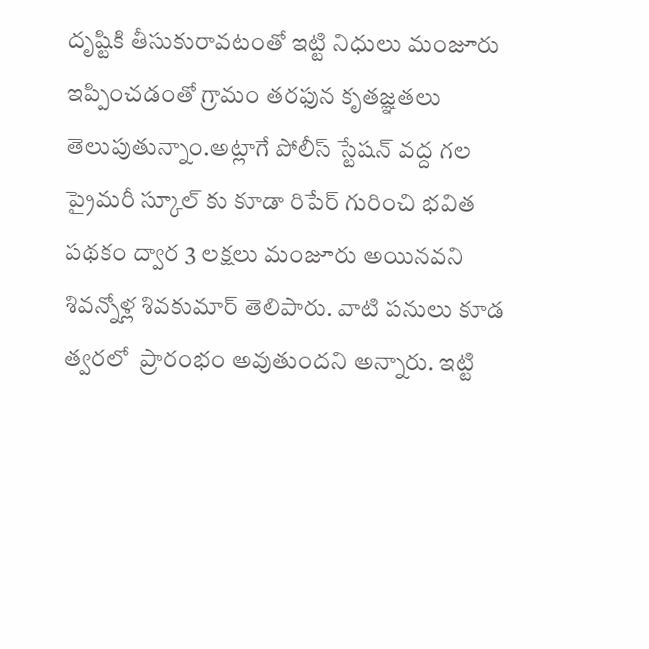దృష్టికి తీసుకురావటంతో ఇట్టి నిధులు మంజూరు ఇప్పించడంతో గ్రామం తరఫున కృతజ్ఞతలు తెలుపుతున్నాం.అట్లాగే పోలీస్ స్టేషన్ వద్ద గల ప్రైమరీ స్కూల్ కు కూడా రిపేర్ గురించి భవిత పథకం ద్వార 3 లక్షలు మంజూరు అయినవని శివన్నోళ్ల శివకుమార్ తెలిపారు. వాటి పనులు కూడ త్వరలో  ప్రారంభం అవుతుందని అన్నారు. ఇట్టి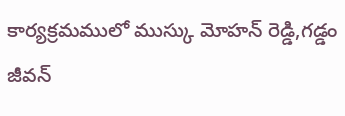కార్యక్రమములో ముస్కు మోహన్ రెడ్డి,గడ్డం జీవన్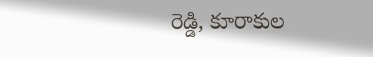రెడ్డి, కూరాకుల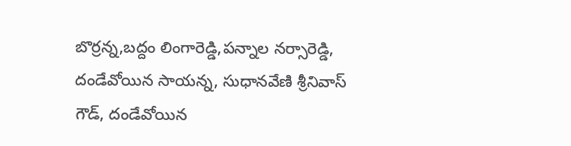బొర్రన్న,బద్దం లింగారెడ్డి,పన్నాల నర్సారెడ్డి, దండేవోయిన సాయన్న, సుధానవేణి శ్రీనివాస్ గౌడ్, దండేవోయిన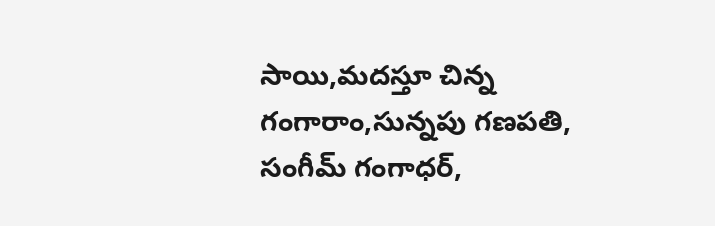సాయి,మదస్తూ చిన్న గంగారాం,సున్నపు గణపతి, సంగీమ్ గంగాధర్,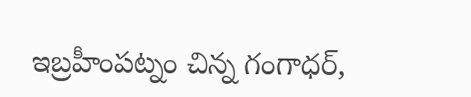ఇబ్రహీంపట్నం చిన్న గంగాధర్,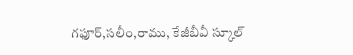గఫూర్,సలీం,రాము, కేజీబీవీ స్కూల్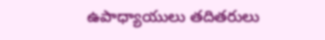ఉపాధ్యాయులు తదితరులు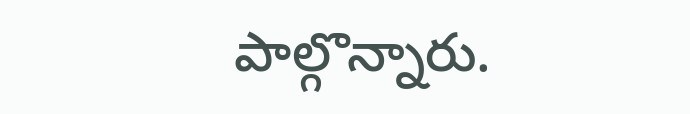పాల్గొన్నారు.